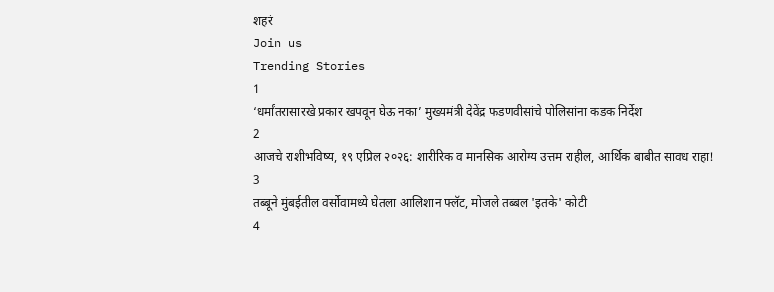शहरं
Join us
Trending Stories
1
‘धर्मांतरासारखे प्रकार खपवून घेऊ नका’ मुख्यमंत्री देवेंद्र फडणवीसांचे पोलिसांना कडक निर्देश
2
आजचे राशीभविष्य, १९ एप्रिल २०२६: शारीरिक व मानसिक आरोग्य उत्तम राहील, आर्थिक बाबीत सावध राहा!
3
तब्बूने मुंबईतील वर्सोवामध्ये घेतला आलिशान फ्लॅट, मोजले तब्बल 'इतके' कोटी
4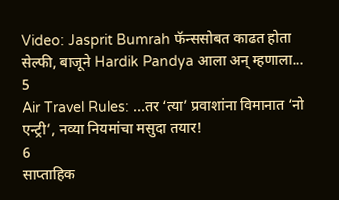Video: Jasprit Bumrah फॅन्ससोबत काढत होता सेल्फी, बाजूने Hardik Pandya आला अन् म्हणाला...
5
Air Travel Rules: ...तर ‘त्या’ प्रवाशांना विमानात ‘नो एन्ट्री’, नव्या नियमांचा मसुदा तयार!
6
साप्ताहिक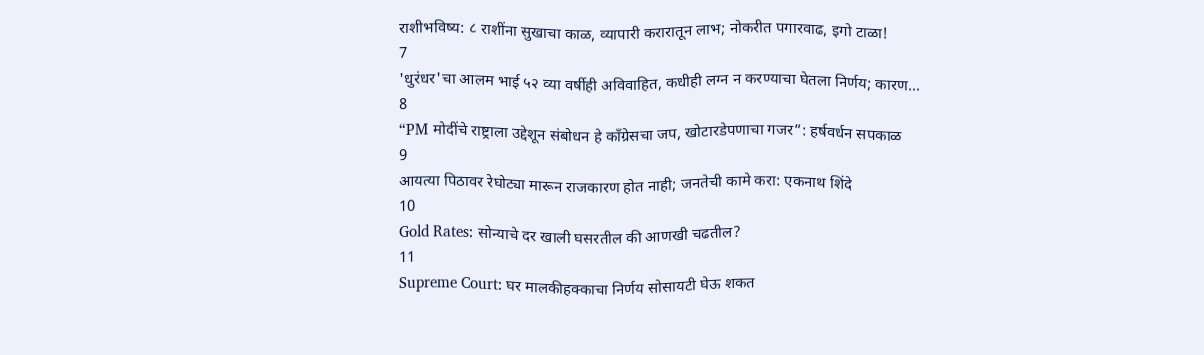राशीभविष्य: ८ राशींना सुखाचा काळ, व्यापारी करारातून लाभ; नोकरीत पगारवाढ, इगो टाळा!
7
'धुरंधर'चा आलम भाई ५२ व्या वर्षीही अविवाहित, कधीही लग्न न करण्याचा घेतला निर्णय; कारण...
8
“PM मोदींचे राष्ट्राला उद्देशून संबोधन हे काँग्रेसचा जप, खोटारडेपणाचा गजर”: हर्षवर्धन सपकाळ
9
आयत्या पिठावर रेघोट्या मारून राजकारण होत नाही; जनतेची कामे करा: एकनाथ शिंदे
10
Gold Rates: सोन्याचे दर खाली घसरतील की आणखी चढतील?
11
Supreme Court: घर मालकीहक्काचा निर्णय सोसायटी घेऊ शकत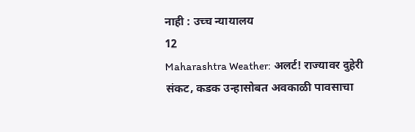नाही : उच्च न्यायालय
12
Maharashtra Weather: अलर्ट! राज्यावर दुहेरी संकट, कडक उन्हासोबत अवकाळी पावसाचा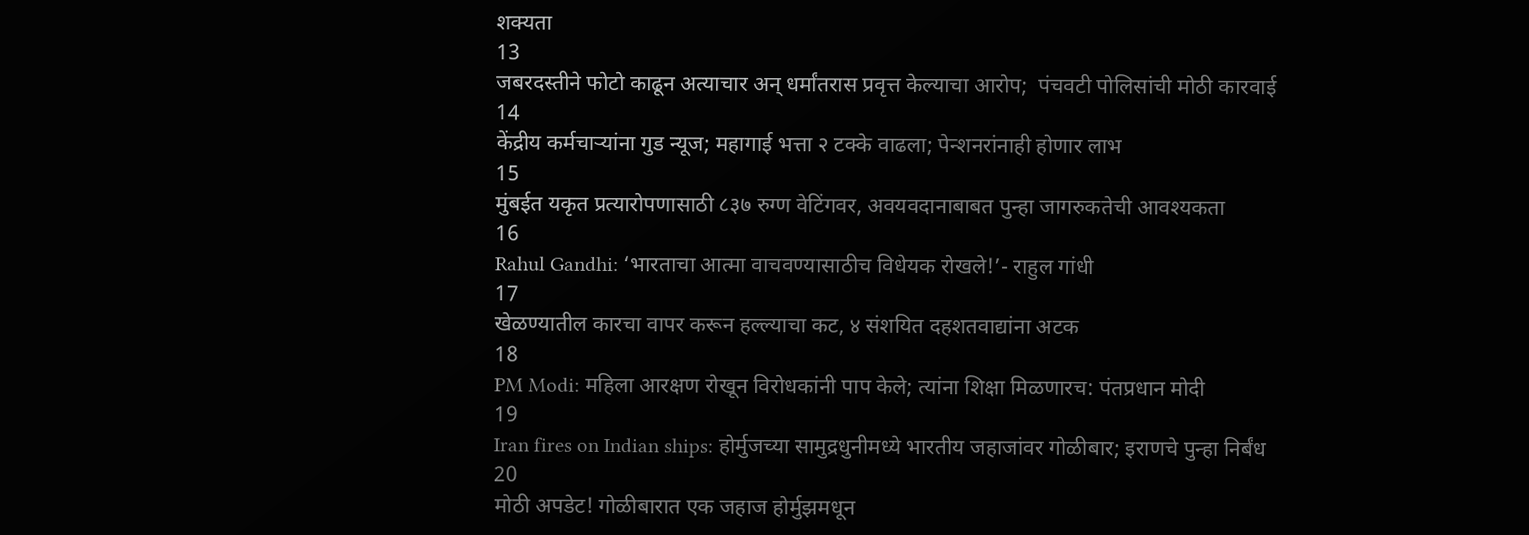शक्यता
13
जबरदस्तीने फोटो काढून अत्याचार अन् धर्मांतरास प्रवृत्त केल्याचा आरोप;  पंचवटी पोलिसांची मोठी कारवाई
14
केंद्रीय कर्मचाऱ्यांना गुड न्यूज; महागाई भत्ता २ टक्के वाढला; पेन्शनरांनाही होणार लाभ
15
मुंबईत यकृत प्रत्यारोपणासाठी ८३७ रुग्ण वेटिंगवर, अवयवदानाबाबत पुन्हा जागरुकतेची आवश्यकता
16
Rahul Gandhi: ‘भारताचा आत्मा वाचवण्यासाठीच विधेयक रोखले!’- राहुल गांधी
17
खेळण्यातील कारचा वापर करून हल्ल्याचा कट, ४ संशयित दहशतवाद्यांना अटक
18
PM Modi: महिला आरक्षण रोखून विरोधकांनी पाप केले; त्यांना शिक्षा मिळणारच: पंतप्रधान मोदी
19
Iran fires on Indian ships: होर्मुजच्या सामुद्रधुनीमध्ये भारतीय जहाजांवर गोळीबार; इराणचे पुन्हा निर्बंध
20
मोठी अपडेट! गोळीबारात एक जहाज होर्मुझमधून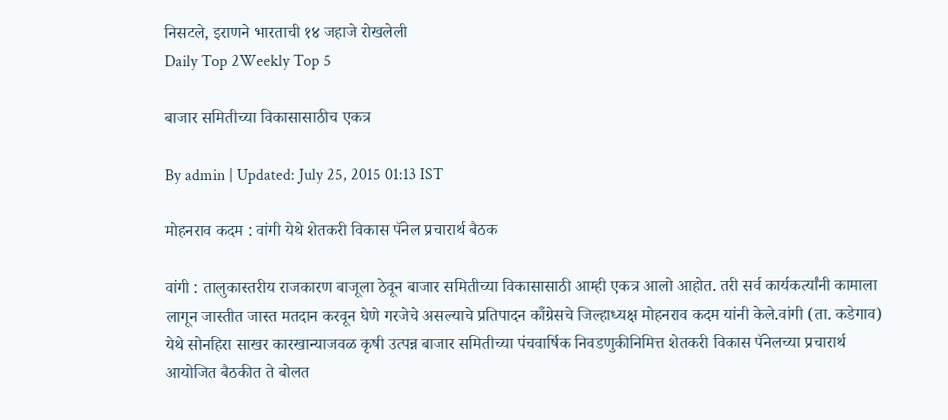निसटले, इराणने भारताची १४ जहाजे रोखलेली
Daily Top 2Weekly Top 5

बाजार समितीच्या विकासासाठीच एकत्र

By admin | Updated: July 25, 2015 01:13 IST

मोहनराव कदम : वांगी येथे शेतकरी विकास पॅनेल प्रचारार्थ बैठक

वांगी : तालुकास्तरीय राजकारण बाजूला ठेवून बाजार समितीच्या विकासासाठी आम्ही एकत्र आलो आहोत. तरी सर्व कार्यकर्त्यांनी कामाला लागून जास्तीत जास्त मतदान करवून घेणे गरजेचे असल्याचे प्रतिपादन कॉँग्रेसचे जिल्हाध्यक्ष मोहनराव कदम यांनी केले.वांगी (ता. कडेगाव) येथे सोनहिरा साखर कारखान्याजवळ कृषी उत्पन्न बाजार समितीच्या पंचवार्षिक निवडणुकीनिमित्त शेतकरी विकास पॅनेलच्या प्रचारार्थ आयोजित बैठकीत ते बोलत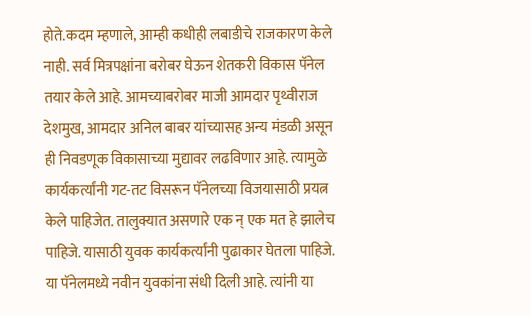होते.कदम म्हणाले, आम्ही कधीही लबाडीचे राजकारण केले नाही. सर्व मित्रपक्षांना बरोबर घेऊन शेतकरी विकास पॅनेल तयार केले आहे. आमच्याबरोबर माजी आमदार पृथ्वीराज देशमुख, आमदार अनिल बाबर यांच्यासह अन्य मंडळी असून ही निवडणूक विकासाच्या मुद्यावर लढविणार आहे. त्यामुळे कार्यकर्त्यांनी गट-तट विसरून पॅनेलच्या विजयासाठी प्रयत्न केले पाहिजेत. तालुक्यात असणारे एक न् एक मत हे झालेच पाहिजे. यासाठी युवक कार्यकर्त्यांनी पुढाकार घेतला पाहिजे. या पॅनेलमध्ये नवीन युवकांना संधी दिली आहे. त्यांनी या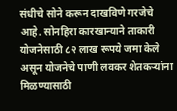संधीचे सोने करून दाखविणे गरजेचे आहे. सोनहिरा कारखान्याने ताकारी योजनेसाठी ८२ लाख रूपये जमा केले असून योजनेचे पाणी लवकर शेतकऱ्यांना मिळण्यासाठी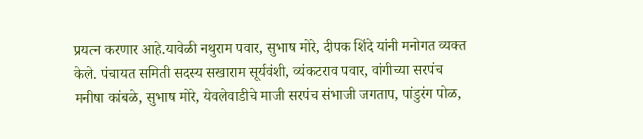प्रयत्न करणार आहे.यावेळी नथुराम पवार, सुभाष मोरे, दीपक शिंदे यांनी मनोगत व्यक्त केले. पंचायत समिती सदस्य सखाराम सूर्यवंशी, व्यंकटराव पवार, वांगीच्या सरपंच मनीषा कांबळे, सुभाष मोरे, येवलेवाडीचे माजी सरपंच संभाजी जगताप, पांडुरंग पोळ,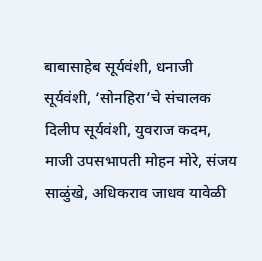बाबासाहेब सूर्यवंशी, धनाजी सूर्यवंशी, ‘सोनहिरा’चे संचालक दिलीप सूर्यवंशी, युवराज कदम, माजी उपसभापती मोहन मोरे, संजय साळुंखे, अधिकराव जाधव यावेळी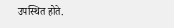उपस्थित होते.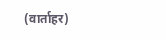(वार्ताहर)